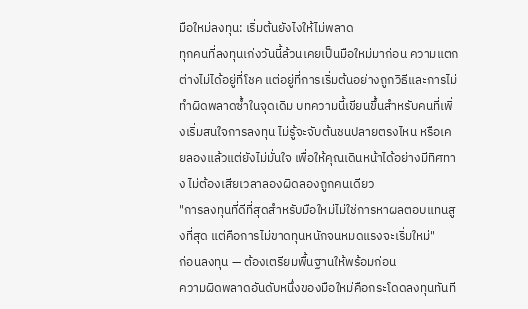มือใหม่ลงทุน: เริ่มต้นยังไงให้ไม่พลาด
ทุกคนที่ลงทุนเก่งวันนี้ล้วนเคยเป็นมือใหม่มาก่อน ความแตกต่างไม่ได้อยู่ที่โชค แต่อยู่ที่การเริ่มต้นอย่างถูกวิธีและการไม่ทำผิดพลาดซ้ำในจุดเดิม บทความนี้เขียนขึ้นสำหรับคนที่เพิ่งเริ่มสนใจการลงทุน ไม่รู้จะจับต้นชนปลายตรงไหน หรือเคยลองแล้วแต่ยังไม่มั่นใจ เพื่อให้คุณเดินหน้าได้อย่างมีทิศทาง ไม่ต้องเสียเวลาลองผิดลองถูกคนเดียว
"การลงทุนที่ดีที่สุดสำหรับมือใหม่ไม่ใช่การหาผลตอบแทนสูงที่สุด แต่คือการไม่ขาดทุนหนักจนหมดแรงจะเริ่มใหม่"
ก่อนลงทุน — ต้องเตรียมพื้นฐานให้พร้อมก่อน
ความผิดพลาดอันดับหนึ่งของมือใหม่คือกระโดดลงทุนทันที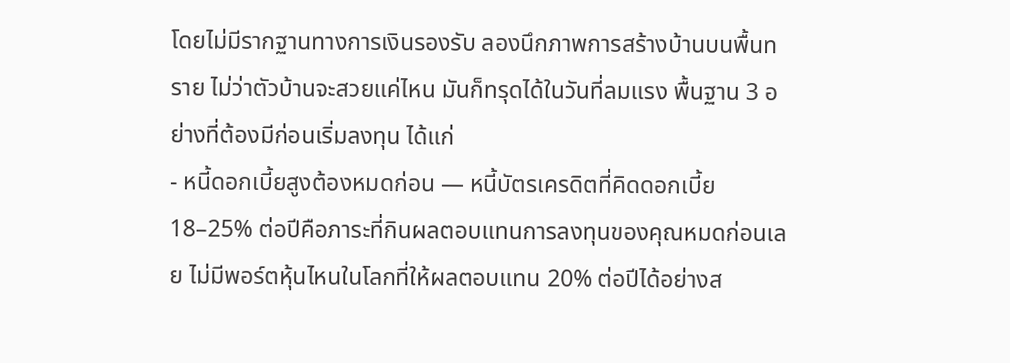โดยไม่มีรากฐานทางการเงินรองรับ ลองนึกภาพการสร้างบ้านบนพื้นทราย ไม่ว่าตัวบ้านจะสวยแค่ไหน มันก็ทรุดได้ในวันที่ลมแรง พื้นฐาน 3 อย่างที่ต้องมีก่อนเริ่มลงทุน ได้แก่
- หนี้ดอกเบี้ยสูงต้องหมดก่อน — หนี้บัตรเครดิตที่คิดดอกเบี้ย 18–25% ต่อปีคือภาระที่กินผลตอบแทนการลงทุนของคุณหมดก่อนเลย ไม่มีพอร์ตหุ้นไหนในโลกที่ให้ผลตอบแทน 20% ต่อปีได้อย่างส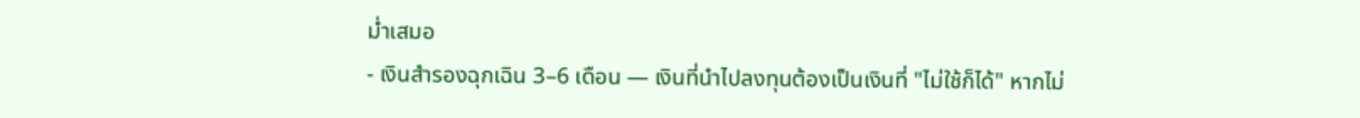ม่ำเสมอ
- เงินสำรองฉุกเฉิน 3–6 เดือน — เงินที่นำไปลงทุนต้องเป็นเงินที่ "ไม่ใช้ก็ได้" หากไม่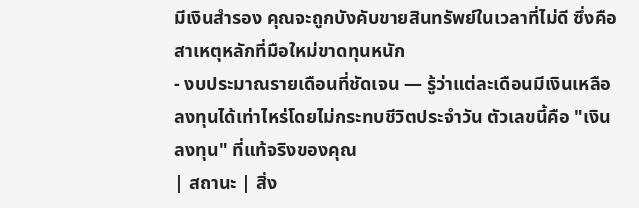มีเงินสำรอง คุณจะถูกบังคับขายสินทรัพย์ในเวลาที่ไม่ดี ซึ่งคือสาเหตุหลักที่มือใหม่ขาดทุนหนัก
- งบประมาณรายเดือนที่ชัดเจน — รู้ว่าแต่ละเดือนมีเงินเหลือลงทุนได้เท่าไหร่โดยไม่กระทบชีวิตประจำวัน ตัวเลขนี้คือ "เงินลงทุน" ที่แท้จริงของคุณ
| สถานะ | สิ่ง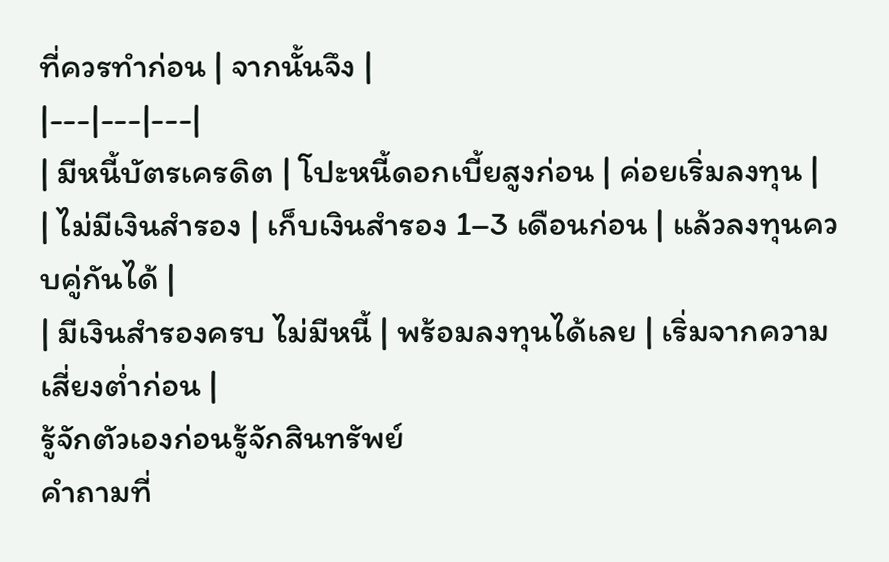ที่ควรทำก่อน | จากนั้นจึง |
|---|---|---|
| มีหนี้บัตรเครดิต | โปะหนี้ดอกเบี้ยสูงก่อน | ค่อยเริ่มลงทุน |
| ไม่มีเงินสำรอง | เก็บเงินสำรอง 1–3 เดือนก่อน | แล้วลงทุนควบคู่กันได้ |
| มีเงินสำรองครบ ไม่มีหนี้ | พร้อมลงทุนได้เลย | เริ่มจากความเสี่ยงต่ำก่อน |
รู้จักตัวเองก่อนรู้จักสินทรัพย์
คำถามที่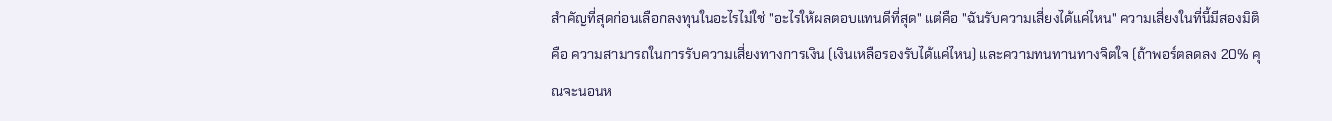สำคัญที่สุดก่อนเลือกลงทุนในอะไรไม่ใช่ "อะไรให้ผลตอบแทนดีที่สุด" แต่คือ "ฉันรับความเสี่ยงได้แค่ไหน" ความเสี่ยงในที่นี้มีสองมิติ คือ ความสามารถในการรับความเสี่ยงทางการเงิน (เงินเหลือรองรับได้แค่ไหน) และความทนทานทางจิตใจ (ถ้าพอร์ตลดลง 20% คุณจะนอนห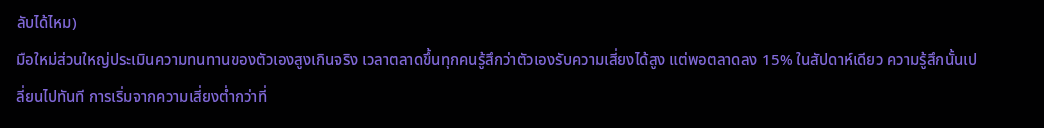ลับได้ไหม)
มือใหม่ส่วนใหญ่ประเมินความทนทานของตัวเองสูงเกินจริง เวลาตลาดขึ้นทุกคนรู้สึกว่าตัวเองรับความเสี่ยงได้สูง แต่พอตลาดลง 15% ในสัปดาห์เดียว ความรู้สึกนั้นเปลี่ยนไปทันที การเริ่มจากความเสี่ยงต่ำกว่าที่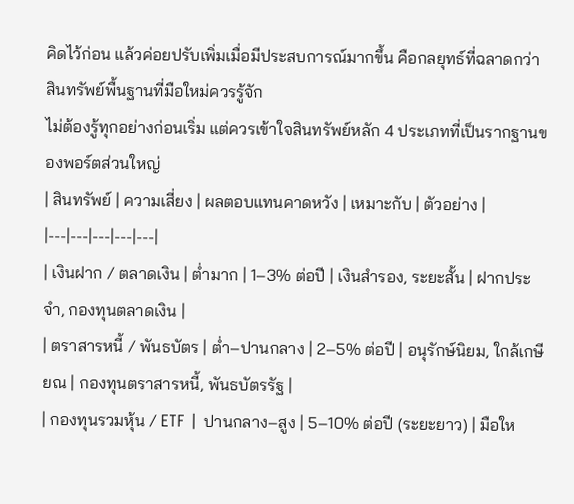คิดไว้ก่อน แล้วค่อยปรับเพิ่มเมื่อมีประสบการณ์มากขึ้น คือกลยุทธ์ที่ฉลาดกว่า
สินทรัพย์พื้นฐานที่มือใหม่ควรรู้จัก
ไม่ต้องรู้ทุกอย่างก่อนเริ่ม แต่ควรเข้าใจสินทรัพย์หลัก 4 ประเภทที่เป็นรากฐานของพอร์ตส่วนใหญ่
| สินทรัพย์ | ความเสี่ยง | ผลตอบแทนคาดหวัง | เหมาะกับ | ตัวอย่าง |
|---|---|---|---|---|
| เงินฝาก / ตลาดเงิน | ต่ำมาก | 1–3% ต่อปี | เงินสำรอง, ระยะสั้น | ฝากประจำ, กองทุนตลาดเงิน |
| ตราสารหนี้ / พันธบัตร | ต่ำ–ปานกลาง | 2–5% ต่อปี | อนุรักษ์นิยม, ใกล้เกษียณ | กองทุนตราสารหนี้, พันธบัตรรัฐ |
| กองทุนรวมหุ้น / ETF | ปานกลาง–สูง | 5–10% ต่อปี (ระยะยาว) | มือให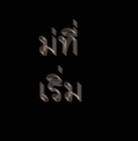ม่ที่เริ่ม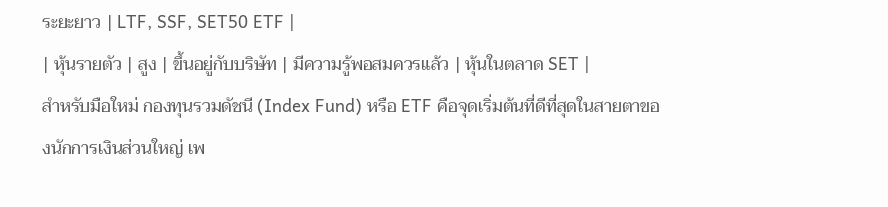ระยะยาว | LTF, SSF, SET50 ETF |
| หุ้นรายตัว | สูง | ขึ้นอยู่กับบริษัท | มีความรู้พอสมควรแล้ว | หุ้นในตลาด SET |
สำหรับมือใหม่ กองทุนรวมดัชนี (Index Fund) หรือ ETF คือจุดเริ่มต้นที่ดีที่สุดในสายตาของนักการเงินส่วนใหญ่ เพ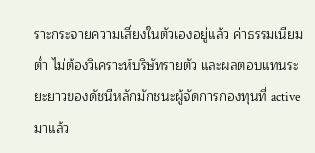ราะกระจายความเสี่ยงในตัวเองอยู่แล้ว ค่าธรรมเนียมต่ำ ไม่ต้องวิเคราะห์บริษัทรายตัว และผลตอบแทนระยะยาวของดัชนีหลักมักชนะผู้จัดการกองทุนที่ active มาแล้ว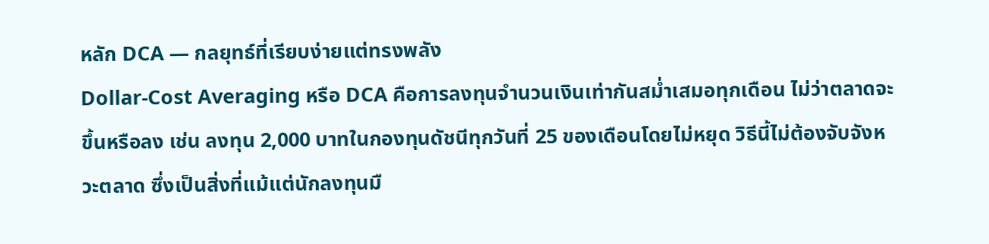หลัก DCA — กลยุทธ์ที่เรียบง่ายแต่ทรงพลัง
Dollar-Cost Averaging หรือ DCA คือการลงทุนจำนวนเงินเท่ากันสม่ำเสมอทุกเดือน ไม่ว่าตลาดจะขึ้นหรือลง เช่น ลงทุน 2,000 บาทในกองทุนดัชนีทุกวันที่ 25 ของเดือนโดยไม่หยุด วิธีนี้ไม่ต้องจับจังหวะตลาด ซึ่งเป็นสิ่งที่แม้แต่นักลงทุนมื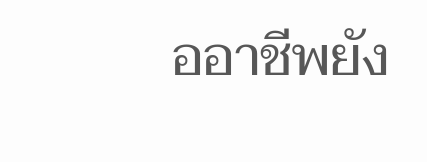ออาชีพยัง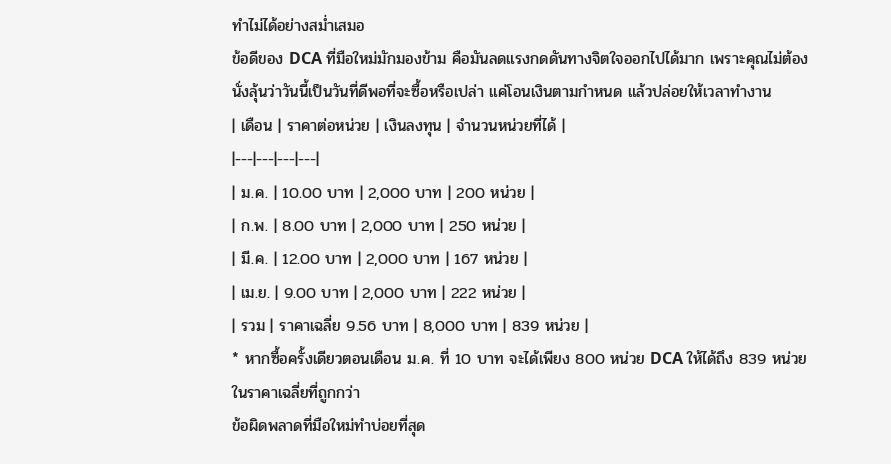ทำไม่ได้อย่างสม่ำเสมอ
ข้อดีของ DCA ที่มือใหม่มักมองข้าม คือมันลดแรงกดดันทางจิตใจออกไปได้มาก เพราะคุณไม่ต้องนั่งลุ้นว่าวันนี้เป็นวันที่ดีพอที่จะซื้อหรือเปล่า แค่โอนเงินตามกำหนด แล้วปล่อยให้เวลาทำงาน
| เดือน | ราคาต่อหน่วย | เงินลงทุน | จำนวนหน่วยที่ได้ |
|---|---|---|---|
| ม.ค. | 10.00 บาท | 2,000 บาท | 200 หน่วย |
| ก.พ. | 8.00 บาท | 2,000 บาท | 250 หน่วย |
| มี.ค. | 12.00 บาท | 2,000 บาท | 167 หน่วย |
| เม.ย. | 9.00 บาท | 2,000 บาท | 222 หน่วย |
| รวม | ราคาเฉลี่ย 9.56 บาท | 8,000 บาท | 839 หน่วย |
* หากซื้อครั้งเดียวตอนเดือน ม.ค. ที่ 10 บาท จะได้เพียง 800 หน่วย DCA ให้ได้ถึง 839 หน่วยในราคาเฉลี่ยที่ถูกกว่า
ข้อผิดพลาดที่มือใหม่ทำบ่อยที่สุด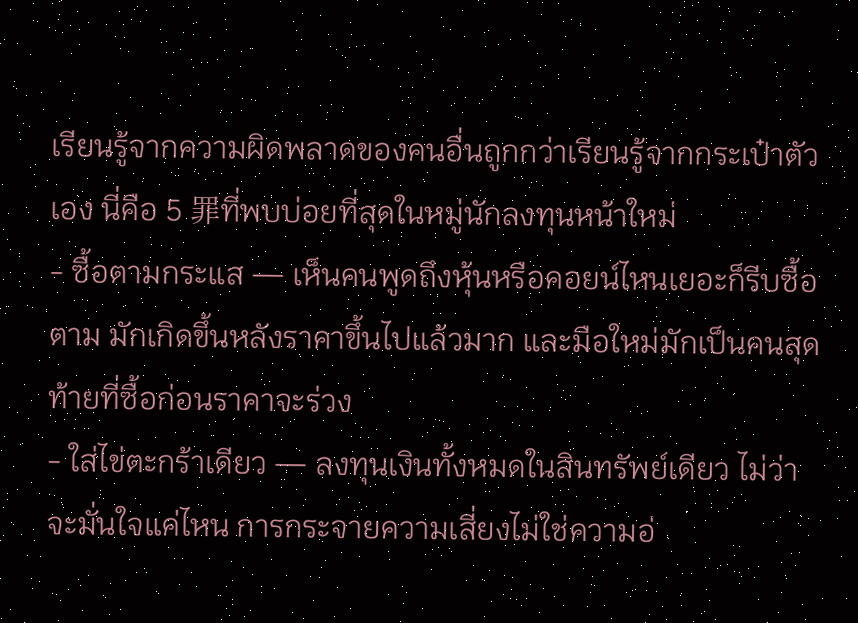เรียนรู้จากความผิดพลาดของคนอื่นถูกกว่าเรียนรู้จากกระเป๋าตัวเอง นี่คือ 5 罪ที่พบบ่อยที่สุดในหมู่นักลงทุนหน้าใหม่
- ซื้อตามกระแส — เห็นคนพูดถึงหุ้นหรือคอยน์ไหนเยอะก็รีบซื้อตาม มักเกิดขึ้นหลังราคาขึ้นไปแล้วมาก และมือใหม่มักเป็นคนสุดท้ายที่ซื้อก่อนราคาจะร่วง
- ใส่ไข่ตะกร้าเดียว — ลงทุนเงินทั้งหมดในสินทรัพย์เดียว ไม่ว่าจะมั่นใจแค่ไหน การกระจายความเสี่ยงไม่ใช่ความอ่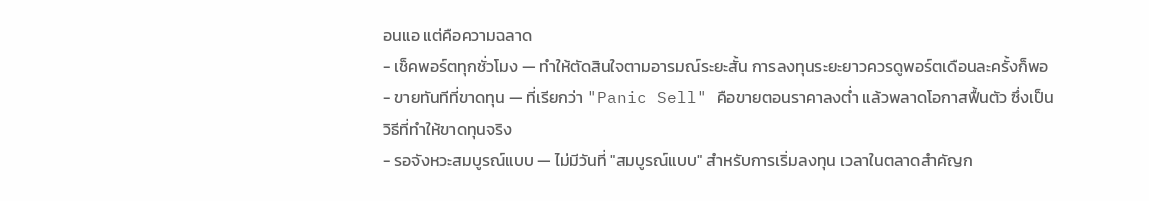อนแอ แต่คือความฉลาด
- เช็คพอร์ตทุกชั่วโมง — ทำให้ตัดสินใจตามอารมณ์ระยะสั้น การลงทุนระยะยาวควรดูพอร์ตเดือนละครั้งก็พอ
- ขายทันทีที่ขาดทุน — ที่เรียกว่า "Panic Sell" คือขายตอนราคาลงต่ำ แล้วพลาดโอกาสฟื้นตัว ซึ่งเป็นวิธีที่ทำให้ขาดทุนจริง
- รอจังหวะสมบูรณ์แบบ — ไม่มีวันที่ "สมบูรณ์แบบ" สำหรับการเริ่มลงทุน เวลาในตลาดสำคัญก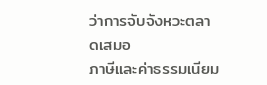ว่าการจับจังหวะตลาดเสมอ
ภาษีและค่าธรรมเนียม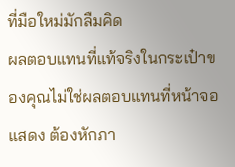ที่มือใหม่มักลืมคิด
ผลตอบแทนที่แท้จริงในกระเป๋าของคุณไม่ใช่ผลตอบแทนที่หน้าจอแสดง ต้องหักภา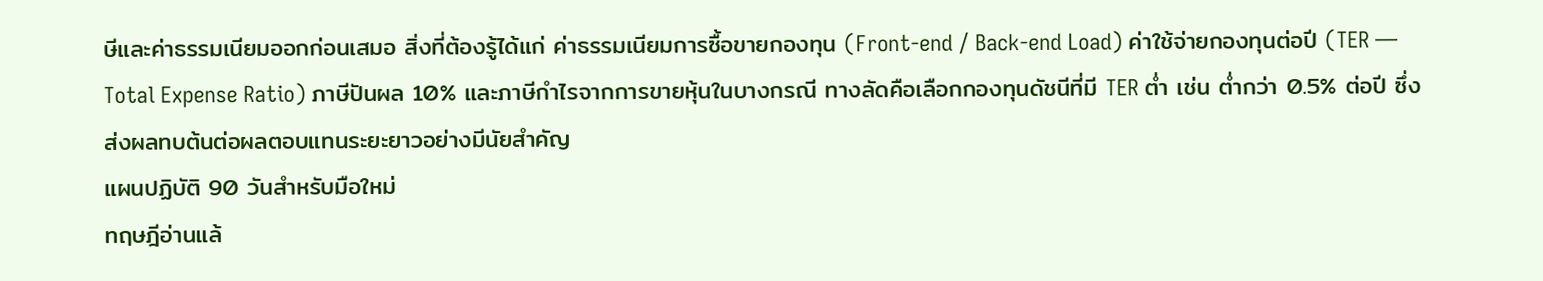ษีและค่าธรรมเนียมออกก่อนเสมอ สิ่งที่ต้องรู้ได้แก่ ค่าธรรมเนียมการซื้อขายกองทุน (Front-end / Back-end Load) ค่าใช้จ่ายกองทุนต่อปี (TER — Total Expense Ratio) ภาษีปันผล 10% และภาษีกำไรจากการขายหุ้นในบางกรณี ทางลัดคือเลือกกองทุนดัชนีที่มี TER ต่ำ เช่น ต่ำกว่า 0.5% ต่อปี ซึ่งส่งผลทบต้นต่อผลตอบแทนระยะยาวอย่างมีนัยสำคัญ
แผนปฏิบัติ 90 วันสำหรับมือใหม่
ทฤษฎีอ่านแล้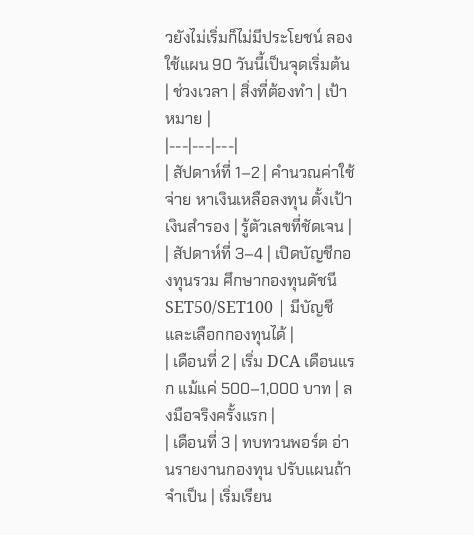วยังไม่เริ่มก็ไม่มีประโยชน์ ลองใช้แผน 90 วันนี้เป็นจุดเริ่มต้น
| ช่วงเวลา | สิ่งที่ต้องทำ | เป้าหมาย |
|---|---|---|
| สัปดาห์ที่ 1–2 | คำนวณค่าใช้จ่าย หาเงินเหลือลงทุน ตั้งเป้าเงินสำรอง | รู้ตัวเลขที่ชัดเจน |
| สัปดาห์ที่ 3–4 | เปิดบัญชีกองทุนรวม ศึกษากองทุนดัชนี SET50/SET100 | มีบัญชีและเลือกกองทุนได้ |
| เดือนที่ 2 | เริ่ม DCA เดือนแรก แม้แค่ 500–1,000 บาท | ลงมือจริงครั้งแรก |
| เดือนที่ 3 | ทบทวนพอร์ต อ่านรายงานกองทุน ปรับแผนถ้าจำเป็น | เริ่มเรียน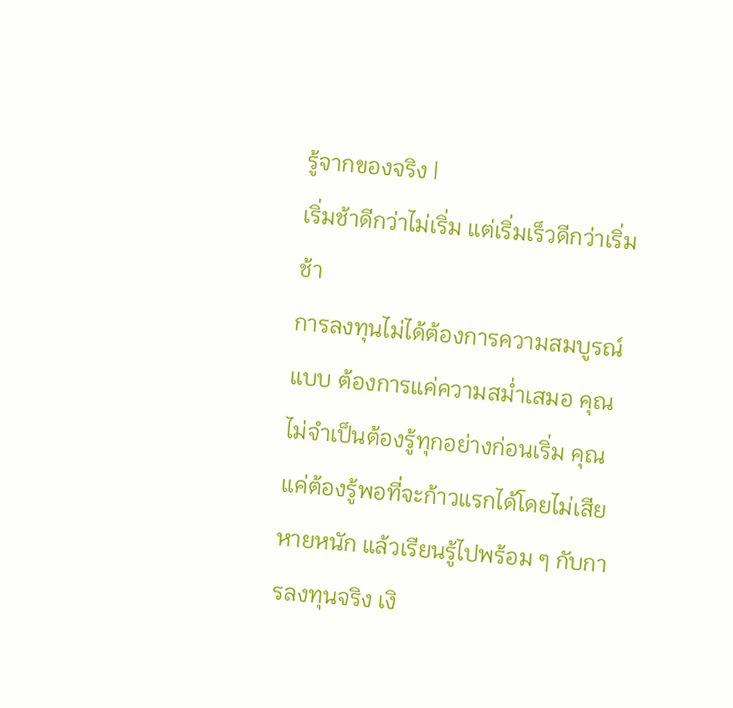รู้จากของจริง |
เริ่มช้าดีกว่าไม่เริ่ม แต่เริ่มเร็วดีกว่าเริ่มช้า
การลงทุนไม่ได้ต้องการความสมบูรณ์แบบ ต้องการแค่ความสม่ำเสมอ คุณไม่จำเป็นต้องรู้ทุกอย่างก่อนเริ่ม คุณแค่ต้องรู้พอที่จะก้าวแรกได้โดยไม่เสียหายหนัก แล้วเรียนรู้ไปพร้อม ๆ กับการลงทุนจริง เงิ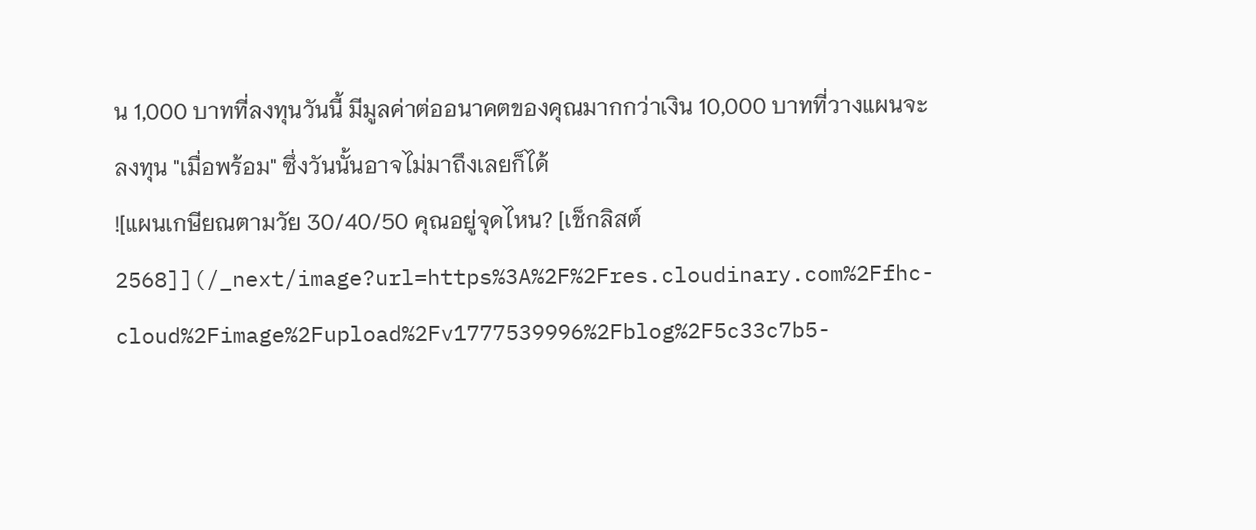น 1,000 บาทที่ลงทุนวันนี้ มีมูลค่าต่ออนาคตของคุณมากกว่าเงิน 10,000 บาทที่วางแผนจะลงทุน "เมื่อพร้อม" ซึ่งวันนั้นอาจไม่มาถึงเลยก็ได้
![แผนเกษียณตามวัย 30/40/50 คุณอยู่จุดไหน? [เช็กลิสต์ 2568]](/_next/image?url=https%3A%2F%2Fres.cloudinary.com%2Ffhc-cloud%2Fimage%2Fupload%2Fv1777539996%2Fblog%2F5c33c7b5-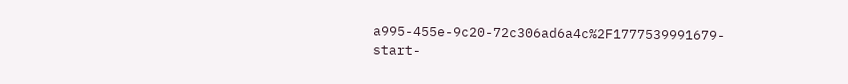a995-455e-9c20-72c306ad6a4c%2F1777539991679-start-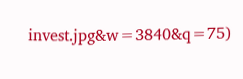invest.jpg&w=3840&q=75)